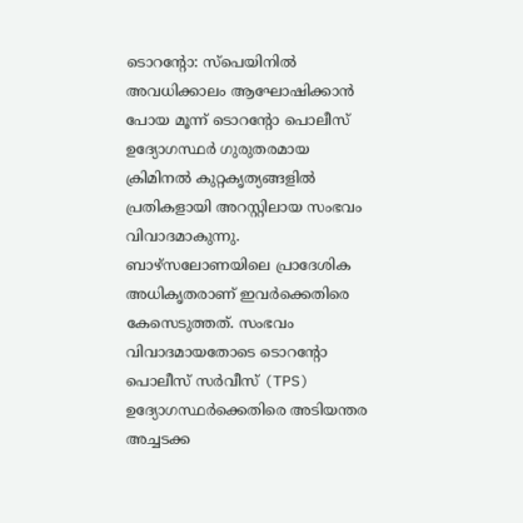ടൊറന്റോ: സ്പെയിനിൽ അവധിക്കാലം ആഘോഷിക്കാൻ പോയ മൂന്ന് ടൊറന്റോ പൊലീസ് ഉദ്യോഗസ്ഥർ ഗുരുതരമായ ക്രിമിനൽ കുറ്റകൃത്യങ്ങളിൽ പ്രതികളായി അറസ്റ്റിലായ സംഭവം വിവാദമാകുന്നു. ബാഴ്സലോണയിലെ പ്രാദേശിക അധികൃതരാണ് ഇവർക്കെതിരെ കേസെടുത്തത്. സംഭവം വിവാദമായതോടെ ടൊറന്റോ പൊലീസ് സർവീസ് (TPS) ഉദ്യോഗസ്ഥർക്കെതിരെ അടിയന്തര അച്ചടക്ക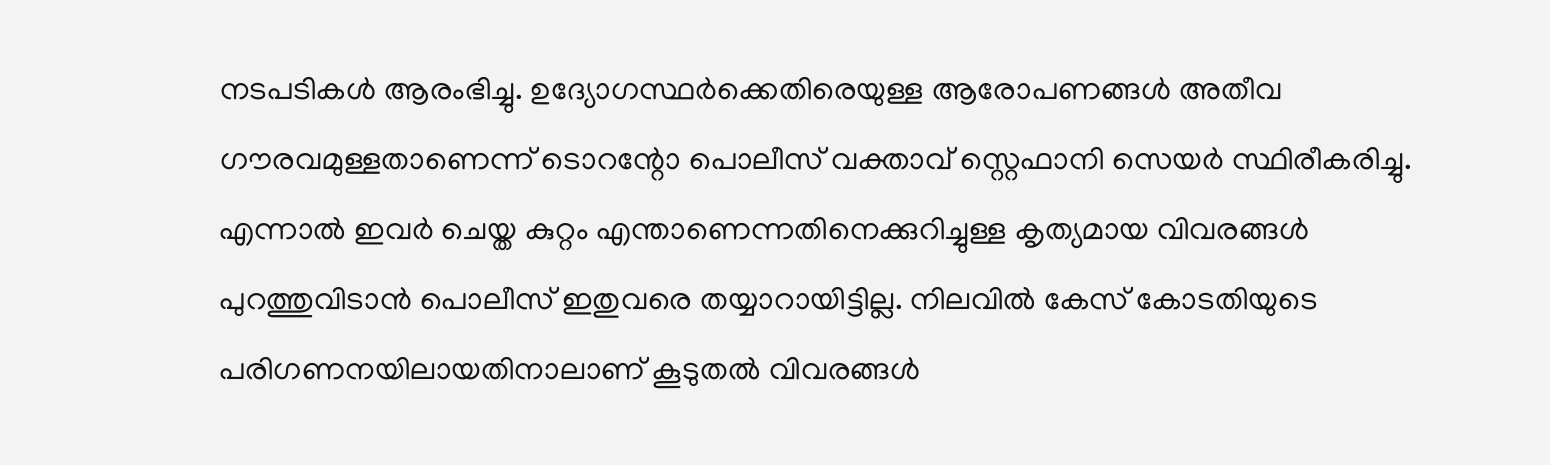നടപടികൾ ആരംഭിച്ചു. ഉദ്യോഗസ്ഥർക്കെതിരെയുള്ള ആരോപണങ്ങൾ അതീവ ഗൗരവമുള്ളതാണെന്ന് ടൊറന്റോ പൊലീസ് വക്താവ് സ്റ്റെഫാനി സെയർ സ്ഥിരീകരിച്ചു. എന്നാൽ ഇവർ ചെയ്ത കുറ്റം എന്താണെന്നതിനെക്കുറിച്ചുള്ള കൃത്യമായ വിവരങ്ങൾ പുറത്തുവിടാൻ പൊലീസ് ഇതുവരെ തയ്യാറായിട്ടില്ല. നിലവിൽ കേസ് കോടതിയുടെ പരിഗണനയിലായതിനാലാണ് കൂടുതൽ വിവരങ്ങൾ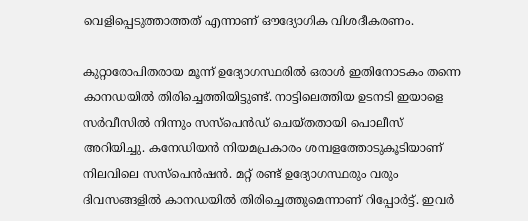വെളിപ്പെടുത്താത്തത് എന്നാണ് ഔദ്യോഗിക വിശദീകരണം.

കുറ്റാരോപിതരായ മൂന്ന് ഉദ്യോഗസ്ഥരിൽ ഒരാൾ ഇതിനോടകം തന്നെ കാനഡയിൽ തിരിച്ചെത്തിയിട്ടുണ്ട്. നാട്ടിലെത്തിയ ഉടനടി ഇയാളെ സർവീസിൽ നിന്നും സസ്പെൻഡ് ചെയ്തതായി പൊലീസ് അറിയിച്ചു. കനേഡിയൻ നിയമപ്രകാരം ശമ്പളത്തോടുകൂടിയാണ് നിലവിലെ സസ്പെൻഷൻ. മറ്റ് രണ്ട് ഉദ്യോഗസ്ഥരും വരും ദിവസങ്ങളിൽ കാനഡയിൽ തിരിച്ചെത്തുമെന്നാണ് റിപ്പോർട്ട്. ഇവർ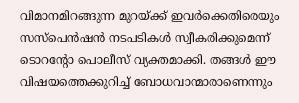വിമാനമിറങ്ങുന്ന മുറയ്ക്ക് ഇവർക്കെതിരെയും സസ്പെൻഷൻ നടപടികൾ സ്വീകരിക്കുമെന്ന് ടൊറന്റോ പൊലീസ് വ്യക്തമാക്കി. തങ്ങൾ ഈ വിഷയത്തെക്കുറിച്ച് ബോധവാന്മാരാണെന്നും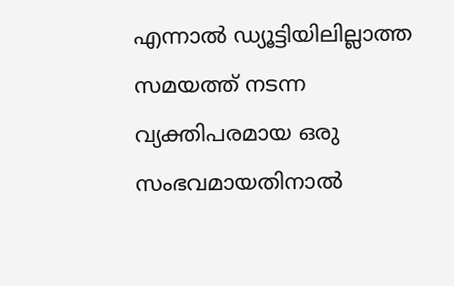എന്നാൽ ഡ്യൂട്ടിയിലില്ലാത്ത സമയത്ത് നടന്ന വ്യക്തിപരമായ ഒരു സംഭവമായതിനാൽ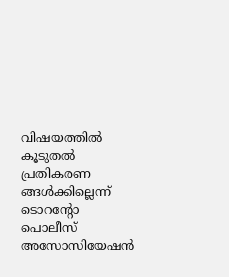വിഷയത്തിൽ കൂടുതൽ പ്രതികരണ ങ്ങൾക്കില്ലെന്ന് ടൊറന്റോ പൊലീസ് അസോസിയേഷൻ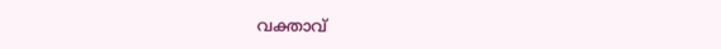വക്താവ്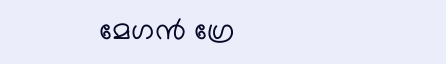മേഗൻ ഗ്രേ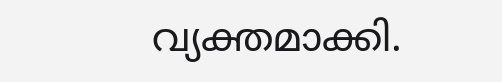വ്യക്തമാക്കി.